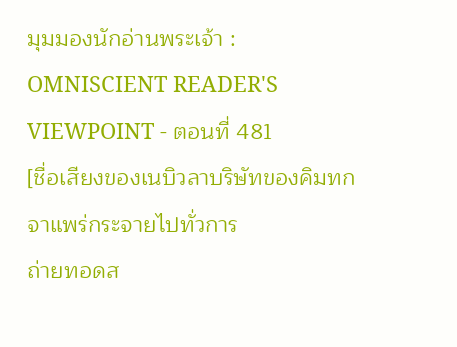มุมมองนักอ่านพระเจ้า : OMNISCIENT READER'S VIEWPOINT - ตอนที่ 481
[ชื่อเสียงของเนบิวลาบริษัทของคิมทกจาแพร่กระจายไปทั่วการ
ถ่ายทอดส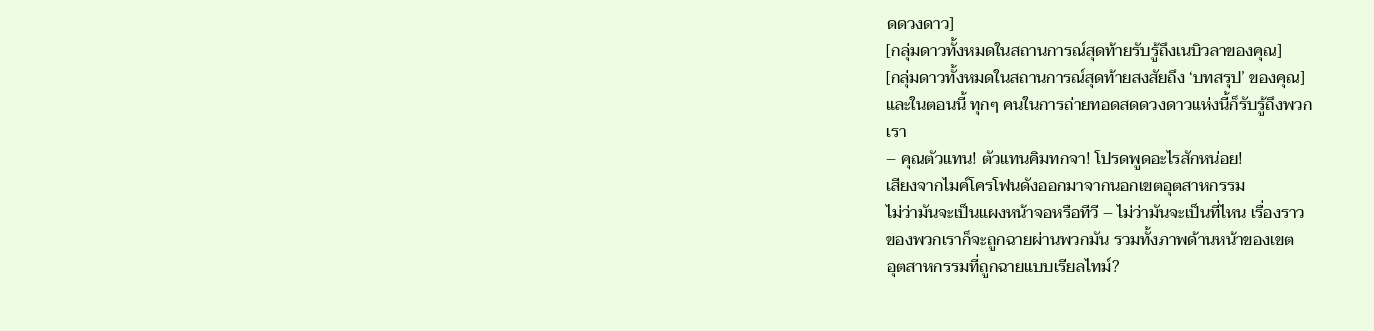ดดวงดาว]
[กลุ่มดาวทั้งหมดในสถานการณ์สุดท้ายรับรู้ถึงเนบิวลาของคุณ]
[กลุ่มดาวทั้งหมดในสถานการณ์สุดท้ายสงสัยถึง ‘บทสรุป’ ของคุณ]
และในตอนนี้ ทุกๆ คนในการถ่ายทอดสดดวงดาวแห่งนี้ก็รับรู้ถึงพวก
เรา
– คุณตัวแทน! ตัวแทนคิมทกจา! โปรดพูดอะไรสักหน่อย!
เสียงจากไมค์โครโฟนดังออกมาจากนอกเขตอุตสาหกรรม
ไม่ว่ามันจะเป็นแผงหน้าจอหรือทีวี – ไม่ว่ามันจะเป็นที่ไหน เรื่องราว
ของพวกเราก็จะถูกฉายผ่านพวกมัน รวมทั้งภาพด้านหน้าของเขต
อุตสาหกรรมที่ถูกฉายแบบเรียลไทม์?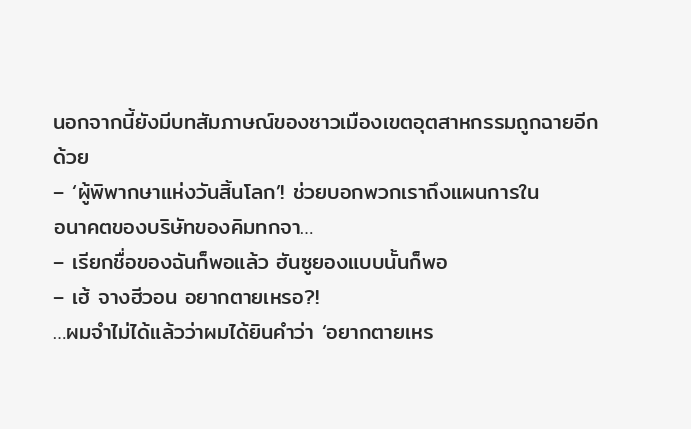นอกจากนี้ยังมีบทสัมภาษณ์ของชาวเมืองเขตอุตสาหกรรมถูกฉายอีก
ด้วย
– ‘ผู้พิพากษาแห่งวันสิ้นโลก’! ช่วยบอกพวกเราถึงแผนการใน
อนาคตของบริษัทของคิมทกจา…
– เรียกชื่อของฉันก็พอแล้ว ฮันซูยองแบบนั้นก็พอ
– เฮ้ จางฮีวอน อยากตายเหรอ?!
…ผมจำไม่ได้แล้วว่าผมได้ยินคำว่า ‘อยากตายเหร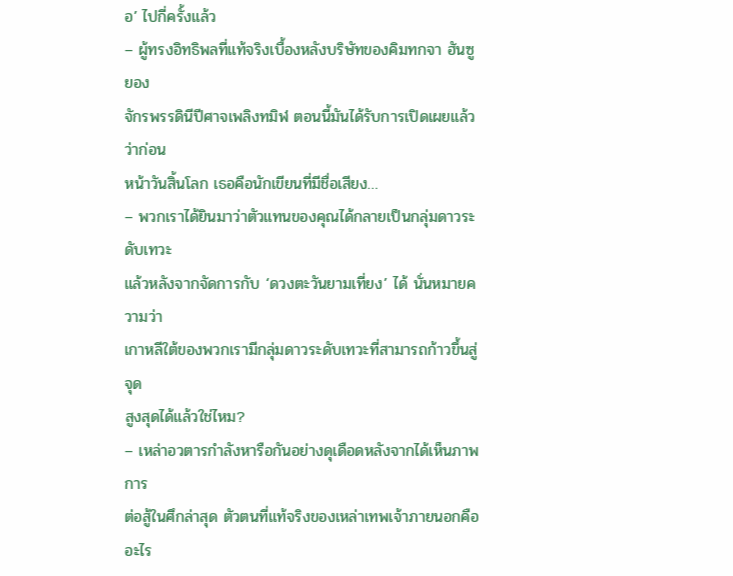อ’ ไปกี่ครั้งแล้ว
– ผู้ทรงอิทธิพลที่แท้จริงเบื้องหลังบริษัทของคิมทกจา ฮันซูยอง
จักรพรรดินีปีศาจเพลิงทมิฬ ตอนนี้มันได้รับการเปิดเผยแล้วว่าก่อน
หน้าวันสิ้นโลก เธอคือนักเขียนที่มีชื่อเสียง…
– พวกเราได้ยินมาว่าตัวแทนของคุณได้กลายเป็นกลุ่มดาวระดับเทวะ
แล้วหลังจากจัดการกับ ‘ดวงตะวันยามเที่ยง’ ได้ นั่นหมายความว่า
เกาหลีใต้ของพวกเรามีกลุ่มดาวระดับเทวะที่สามารถก้าวขึ้นสู่จุด
สูงสุดได้แล้วใช่ไหม?
– เหล่าอวตารกำลังหารือกันอย่างดุเดือดหลังจากได้เห็นภาพการ
ต่อสู้ในศึกล่าสุด ตัวตนที่แท้จริงของเหล่าเทพเจ้าภายนอกคืออะไร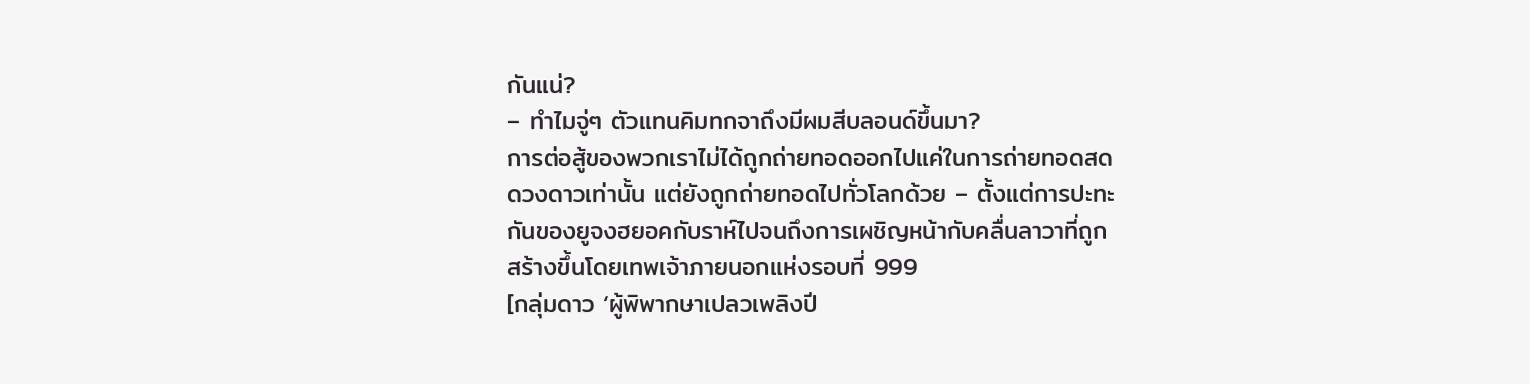กันแน่?
– ทำไมจู่ๆ ตัวแทนคิมทกจาถึงมีผมสีบลอนด์ขึ้นมา?
การต่อสู้ของพวกเราไม่ได้ถูกถ่ายทอดออกไปแค่ในการถ่ายทอดสด
ดวงดาวเท่านั้น แต่ยังถูกถ่ายทอดไปทั่วโลกด้วย – ตั้งแต่การปะทะ
กันของยูจงฮยอคกับราห์ไปจนถึงการเผชิญหน้ากับคลื่นลาวาที่ถูก
สร้างขึ้นโดยเทพเจ้าภายนอกแห่งรอบที่ 999
[กลุ่มดาว ‘ผู้พิพากษาเปลวเพลิงปี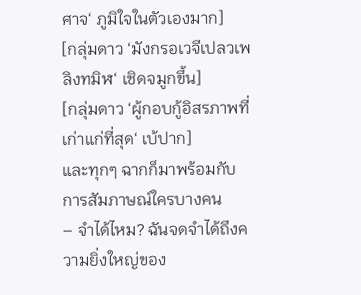ศาจ‘ ภูมิใจในตัวเองมาก]
[กลุ่มดาว ‘มังกรอเวจีเปลวเพลิงทมิฬ‘ เชิดจมูกขึ้น]
[กลุ่มดาว ‘ผู้กอบกู้อิสรภาพที่เก่าแก่ที่สุด‘ เบ้ปาก]
และทุกๆ ฉากก็มาพร้อมกับการสัมภาษณ์ใครบางคน
– จำได้ไหม? ฉันจดจำได้ถึงความยิ่งใหญ่ของ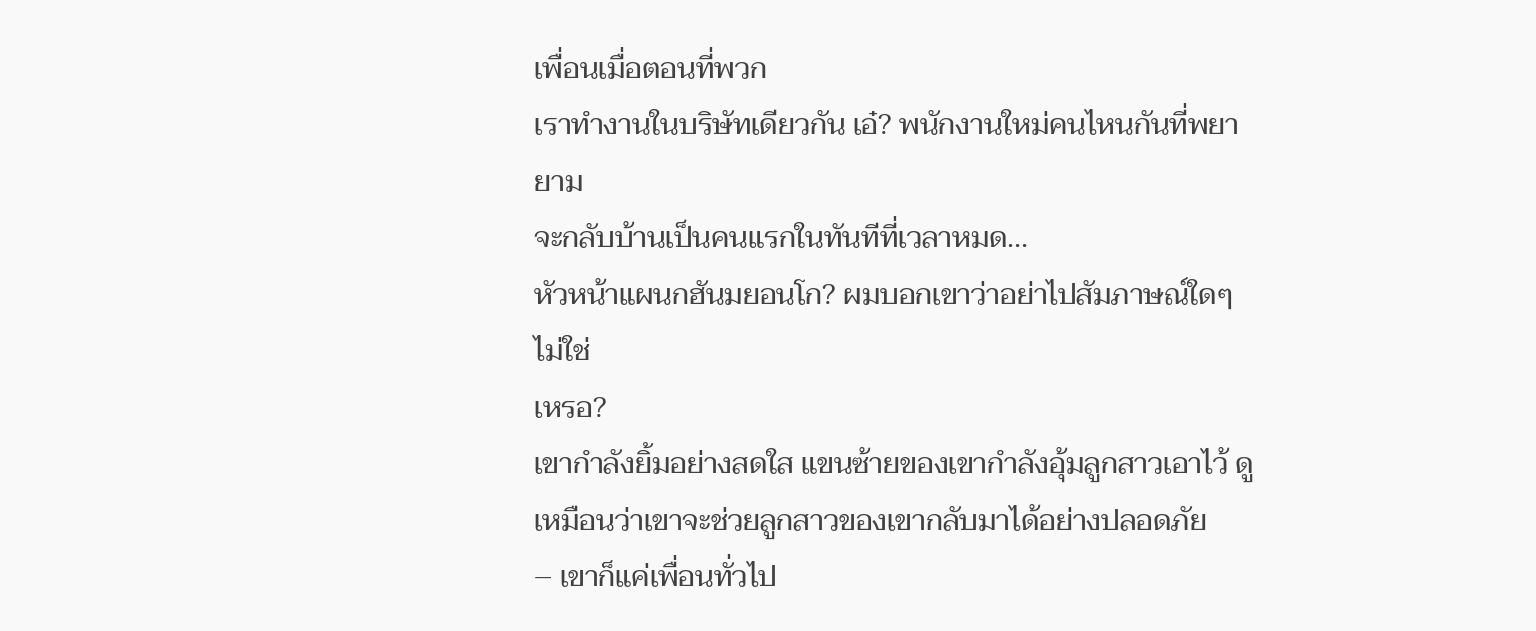เพื่อนเมื่อตอนที่พวก
เราทำงานในบริษัทเดียวกัน เอ๋? พนักงานใหม่คนไหนกันที่พยายาม
จะกลับบ้านเป็นคนแรกในทันทีที่เวลาหมด…
หัวหน้าแผนกฮันมยอนโก? ผมบอกเขาว่าอย่าไปสัมภาษณ์ใดๆ ไม่ใช่
เหรอ?
เขากำลังยิ้มอย่างสดใส แขนซ้ายของเขากำลังอุ้มลูกสาวเอาไว้ ดู
เหมือนว่าเขาจะช่วยลูกสาวของเขากลับมาได้อย่างปลอดภัย
– เขาก็แค่เพื่อนทั่วไป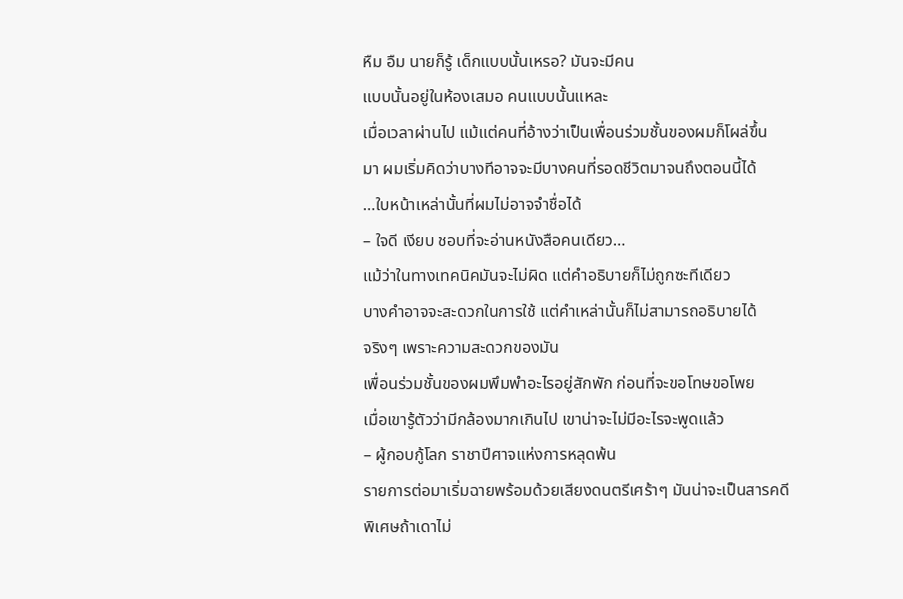หืม อืม นายก็รู้ เด็กแบบนั้นเหรอ? มันจะมีคน
แบบนั้นอยู่ในห้องเสมอ คนแบบนั้นแหละ
เมื่อเวลาผ่านไป แม้แต่คนที่อ้างว่าเป็นเพื่อนร่วมชั้นของผมก็โผล่ขึ้น
มา ผมเริ่มคิดว่าบางทีอาจจะมีบางคนที่รอดชีวิตมาจนถึงตอนนี้ได้
…ใบหน้าเหล่านั้นที่ผมไม่อาจจำชื่อได้
– ใจดี เงียบ ชอบที่จะอ่านหนังสือคนเดียว…
แม้ว่าในทางเทคนิคมันจะไม่ผิด แต่คำอธิบายก็ไม่ถูกซะทีเดียว
บางคำอาจจะสะดวกในการใช้ แต่คำเหล่านั้นก็ไม่สามารถอธิบายได้
จริงๆ เพราะความสะดวกของมัน
เพื่อนร่วมชั้นของผมพึมพำอะไรอยู่สักพัก ก่อนที่จะขอโทษขอโพย
เมื่อเขารู้ตัวว่ามีกล้องมากเกินไป เขาน่าจะไม่มีอะไรจะพูดแล้ว
– ผู้กอบกู้โลก ราชาปีศาจแห่งการหลุดพ้น
รายการต่อมาเริ่มฉายพร้อมด้วยเสียงดนตรีเศร้าๆ มันน่าจะเป็นสารคดี
พิเศษถ้าเดาไม่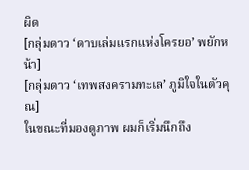ผิด
[กลุ่มดาว ‘ดาบเล่มแรกแห่งโครยอ’ พยักหน้า]
[กลุ่มดาว ‘เทพสงครามทะเล’ ภูมิใจในตัวคุณ]
ในขณะที่มองดูภาพ ผมก็เริ่มนึกถึง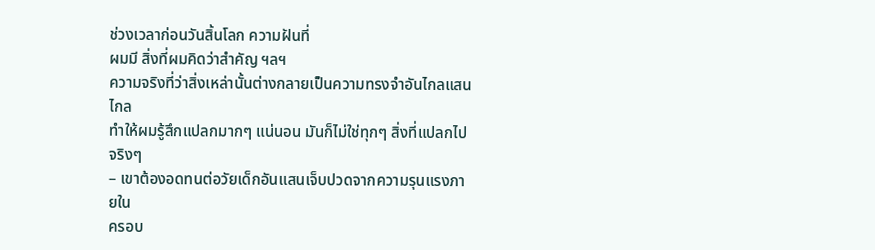ช่วงเวลาก่อนวันสิ้นโลก ความฝันที่
ผมมี สิ่งที่ผมคิดว่าสำคัญ ฯลฯ
ความจริงที่ว่าสิ่งเหล่านั้นต่างกลายเป็นความทรงจำอันไกลแสนไกล
ทำให้ผมรู้สึกแปลกมากๆ แน่นอน มันก็ไม่ใช่ทุกๆ สิ่งที่แปลกไปจริงๆ
– เขาต้องอดทนต่อวัยเด็กอันแสนเจ็บปวดจากความรุนแรงภายใน
ครอบ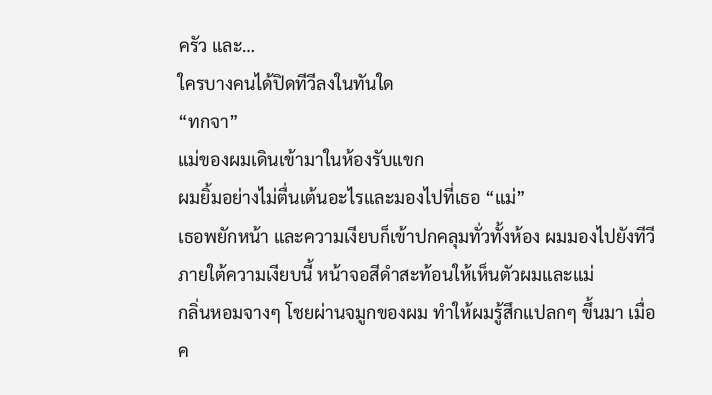ครัว และ…
ใครบางคนได้ปิดทีวีลงในทันใด
“ทกจา”
แม่ของผมเดินเข้ามาในห้องรับแขก
ผมยิ้มอย่างไม่ตื่นเต้นอะไรและมองไปที่เธอ “แม่”
เธอพยักหน้า และความเงียบก็เข้าปกคลุมทั่วทั้งห้อง ผมมองไปยังทีวี
ภายใต้ความเงียบนี้ หน้าจอสีดำสะท้อนให้เห็นตัวผมและแม่
กลิ่นหอมจางๆ โชยผ่านจมูกของผม ทำให้ผมรู้สึกแปลกๆ ขึ้นมา เมื่อ
ค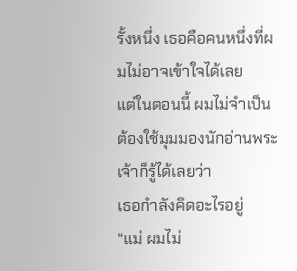รั้งหนึ่ง เธอคือคนหนึ่งที่ผมไม่อาจเข้าใจได้เลย
แต่ในตอนนี้ ผมไม่จำเป็นต้องใช้มุมมองนักอ่านพระเจ้าก็รู้ได้เลยว่า
เธอกำลังคิดอะไรอยู่
“แม่ ผมไม่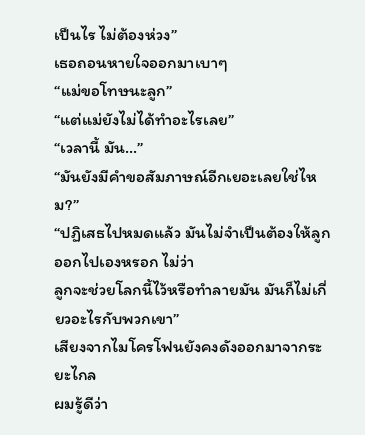เป็นไร ไม่ต้องห่วง”
เธอถอนหายใจออกมาเบาๆ
“แม่ขอโทษนะลูก”
“แต่แม่ยังไม่ได้ทำอะไรเลย”
“เวลานี้ มัน…”
“มันยังมีคำขอสัมภาษณ์อีกเยอะเลยใช่ไหม?”
“ปฏิเสธไปหมดแล้ว มันไม่จำเป็นต้องให้ลูกออกไปเองหรอก ไม่ว่า
ลูกจะช่วยโลกนี้ไว้หรือทำลายมัน มันก็ไม่เกี่ยวอะไรกับพวกเขา”
เสียงจากไมโครโฟนยังคงดังออกมาจากระยะไกล
ผมรู้ดีว่า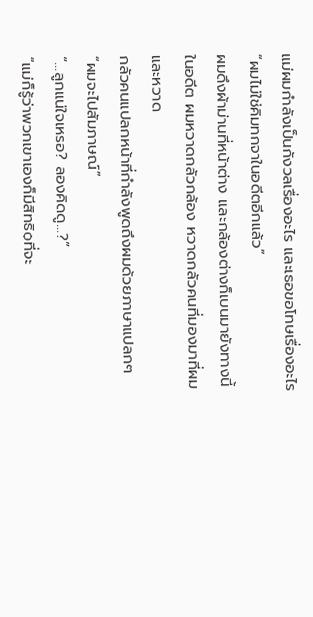แม่ผมกำลังเป็นกังวลเรื่องอะไร และเธอขอโทษเรื่องอะไร
“ผมไม่ใช่คิมทกจาในอดีตอีกแล้ว”
ผมดึงผ้าม่านที่หน้าต่าง และกล้องต่างก็เบนมายังทางนี้
ในอดีต ผมหวาดกลัวกล้อง หวาดกลัวคนที่มองมาที่ผม และหวาด
กลัวคนแปลกหน้าที่กำลังพูดถึงผมด้วยภาษาแปลกๆ
“ผมจะไปสัมภาษณ์”
“…ลูกแน่ใจเหรอ? ลองคิดดู…?”
“แม่ก็รู้ว่าพวกเขาเองก็มีสิทธิѻที่จะ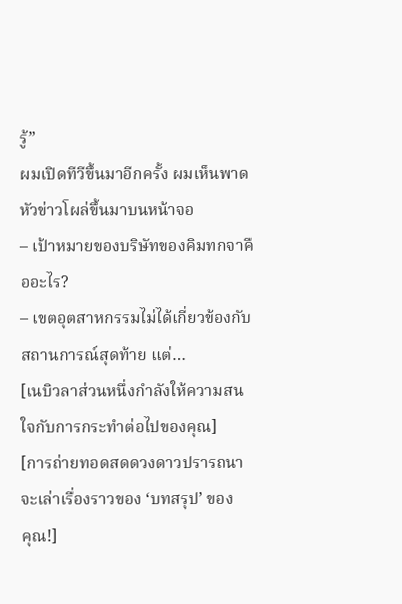รู้”
ผมเปิดทีวีขึ้นมาอีกครั้ง ผมเห็นพาดหัวข่าวโผล่ขึ้นมาบนหน้าจอ
– เป้าหมายของบริษัทของคิมทกจาคืออะไร?
– เขตอุตสาหกรรมไม่ได้เกี่ยวข้องกับสถานการณ์สุดท้าย แต่…
[เนบิวลาส่วนหนึ่งกำลังให้ความสนใจกับการกระทำต่อไปของคุณ]
[การถ่ายทอดสดดวงดาวปรารถนาจะเล่าเรื่องราวของ ‘บทสรุป’ ของ
คุณ!]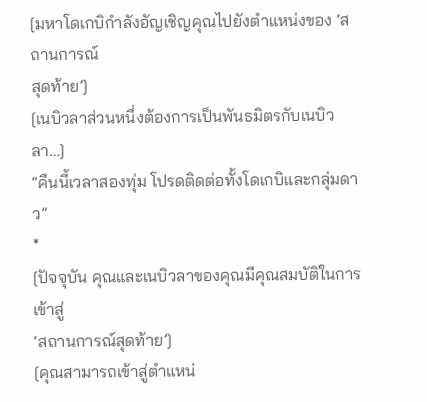[มหาโดเกบิกำลังอัญเชิญคุณไปยังตำแหน่งของ ‘สถานการณ์
สุดท้าย’]
[เนบิวลาส่วนหนึ่งต้องการเป็นพันธมิตรกับเนบิวลา…]
“คืนนี้เวลาสองทุ่ม โปรดติดต่อทั้งโดเกบิและกลุ่มดาว”
*
[ปัจจุบัน คุณและเนบิวลาของคุณมีคุณสมบัติในการเข้าสู่
‘สถานการณ์สุดท้าย’]
[คุณสามารถเข้าสู่ตำแหน่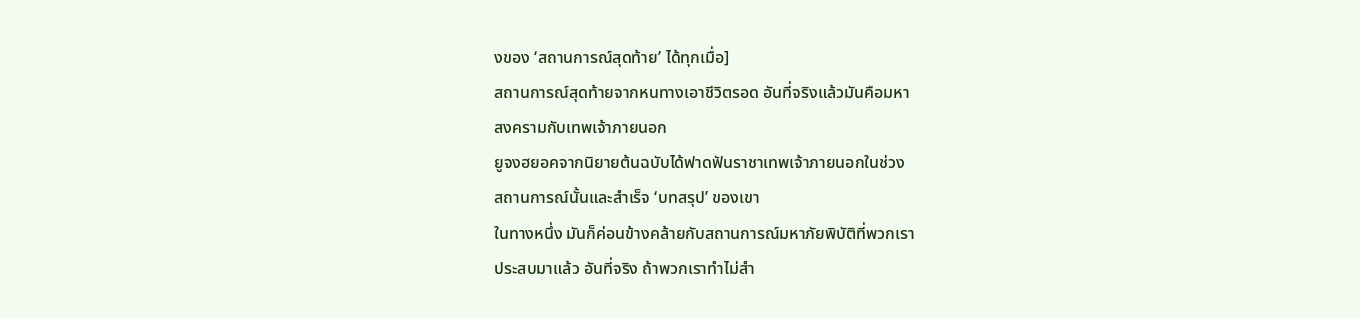งของ ‘สถานการณ์สุดท้าย’ ได้ทุกเมื่อ]
สถานการณ์สุดท้ายจากหนทางเอาชีวิตรอด อันที่จริงแล้วมันคือมหา
สงครามกับเทพเจ้าภายนอก
ยูจงฮยอคจากนิยายต้นฉบับได้ฟาดฟันราชาเทพเจ้าภายนอกในช่วง
สถานการณ์นั้นและสำเร็จ ‘บทสรุป’ ของเขา
ในทางหนึ่ง มันก็ค่อนข้างคล้ายกับสถานการณ์มหาภัยพิบัติที่พวกเรา
ประสบมาแล้ว อันที่จริง ถ้าพวกเราทำไม่สำ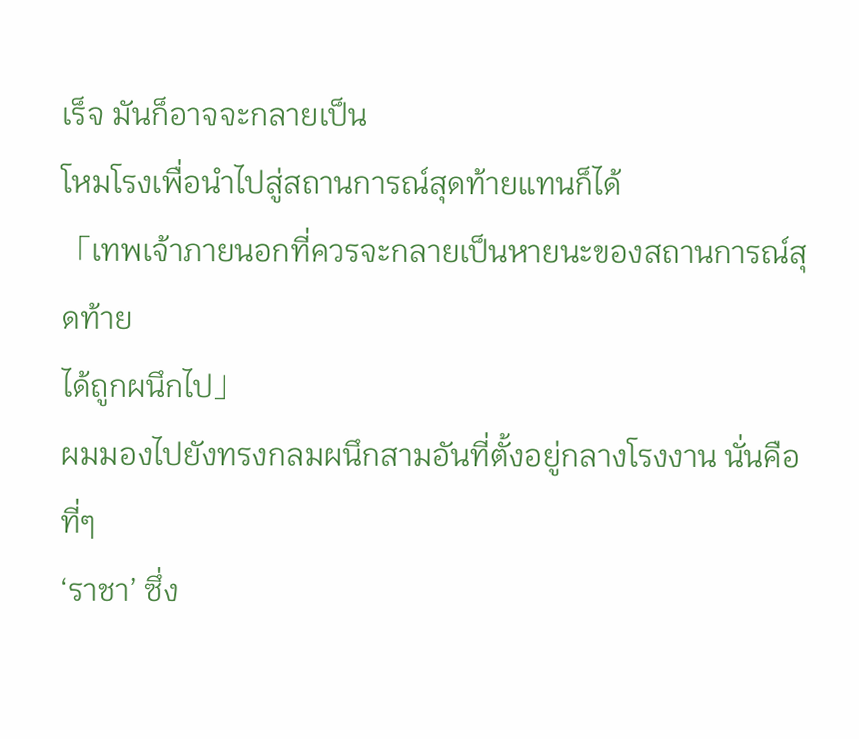เร็จ มันก็อาจจะกลายเป็น
โหมโรงเพื่อนำไปสู่สถานการณ์สุดท้ายแทนก็ได้
「เทพเจ้าภายนอกที่ควรจะกลายเป็นหายนะของสถานการณ์สุดท้าย
ได้ถูกผนึกไป」
ผมมองไปยังทรงกลมผนึกสามอันที่ตั้งอยู่กลางโรงงาน นั่นคือที่ๆ
‘ราชา’ ซึ่ง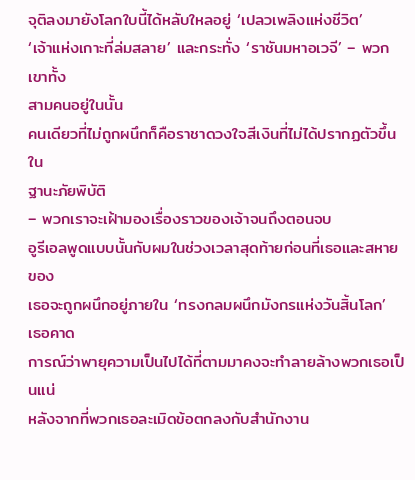จุติลงมายังโลกใบนี้ได้หลับใหลอยู่ ‘เปลวเพลิงแห่งชีวิต’
‘เจ้าแห่งเกาะที่ล่มสลาย’ และกระทั่ง ‘ราชันมหาอเวจี’ – พวกเขาทั้ง
สามคนอยู่ในนั้น
คนเดียวที่ไม่ถูกผนึกก็คือราชาดวงใจสีเงินที่ไม่ได้ปรากฏตัวขึ้นใน
ฐานะภัยพิบัติ
– พวกเราจะเฝ้ามองเรื่องราวของเจ้าจนถึงตอนจบ
อูรีเอลพูดแบบนั้นกับผมในช่วงเวลาสุดท้ายก่อนที่เธอและสหายของ
เธอจะถูกผนึกอยู่ภายใน ‘ทรงกลมผนึกมังกรแห่งวันสิ้นโลก’ เธอคาด
การณ์ว่าพายุความเป็นไปได้ที่ตามมาคงจะทำลายล้างพวกเธอเป็นแน่
หลังจากที่พวกเธอละเมิดข้อตกลงกับสำนักงาน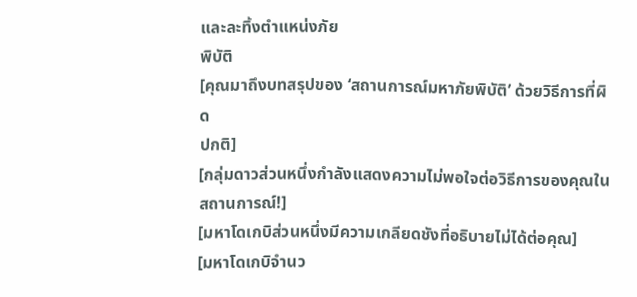และละทิ้งตำแหน่งภัย
พิบัติ
[คุณมาถึงบทสรุปของ ‘สถานการณ์มหาภัยพิบัติ’ ด้วยวิธีการที่ผิด
ปกติ]
[กลุ่มดาวส่วนหนึ่งกำลังแสดงความไม่พอใจต่อวิธีการของคุณใน
สถานการณ์!]
[มหาโดเกบิส่วนหนึ่งมีความเกลียดชังที่อธิบายไม่ได้ต่อคุณ]
[มหาโดเกบิจำนว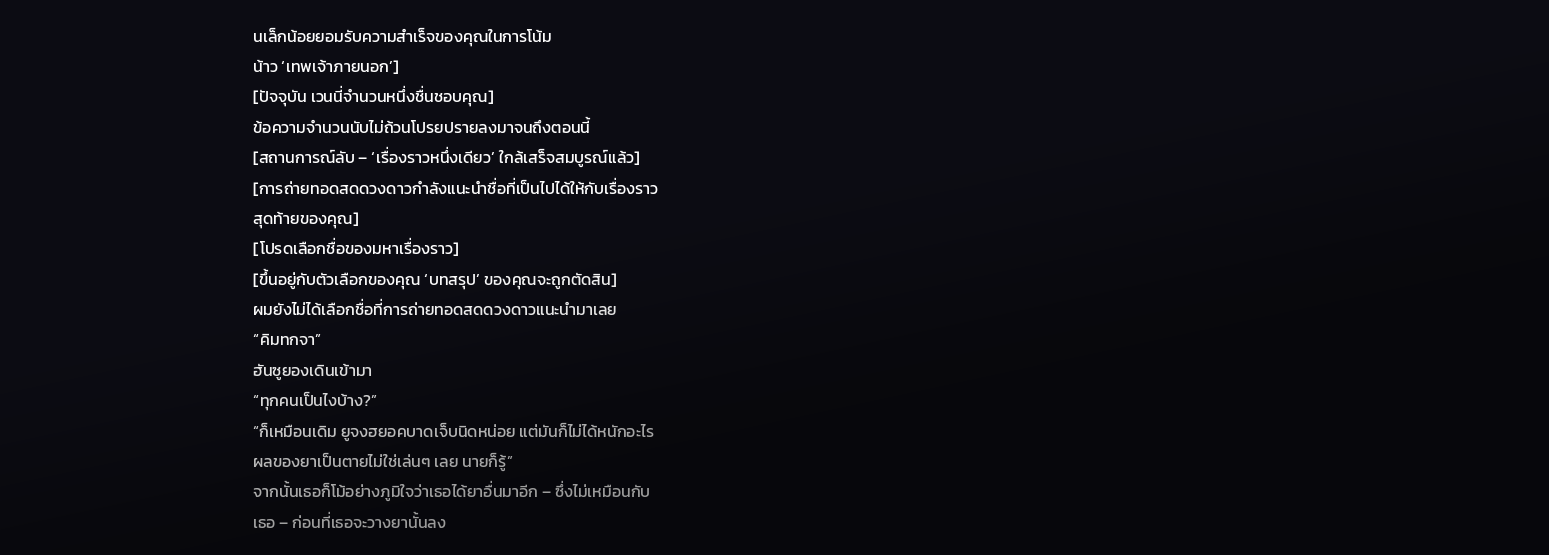นเล็กน้อยยอมรับความสำเร็จของคุณในการโน้ม
น้าว ‘เทพเจ้าภายนอก’]
[ปัจจุบัน เวนนี่จำนวนหนึ่งชื่นชอบคุณ]
ข้อความจำนวนนับไม่ถ้วนโปรยปรายลงมาจนถึงตอนนี้
[สถานการณ์ลับ – ‘เรื่องราวหนึ่งเดียว’ ใกล้เสร็จสมบูรณ์แล้ว]
[การถ่ายทอดสดดวงดาวกำลังแนะนำชื่อที่เป็นไปได้ให้กับเรื่องราว
สุดท้ายของคุณ]
[โปรดเลือกชื่อของมหาเรื่องราว]
[ขึ้นอยู่กับตัวเลือกของคุณ ‘บทสรุป’ ของคุณจะถูกตัดสิน]
ผมยังไม่ได้เลือกชื่อที่การถ่ายทอดสดดวงดาวแนะนำมาเลย
“คิมทกจา”
ฮันซูยองเดินเข้ามา
“ทุกคนเป็นไงบ้าง?”
“ก็เหมือนเดิม ยูจงฮยอคบาดเจ็บนิดหน่อย แต่มันก็ไม่ได้หนักอะไร
ผลของยาเป็นตายไม่ใช่เล่นๆ เลย นายก็รู้”
จากนั้นเธอก็โม้อย่างภูมิใจว่าเธอได้ยาอื่นมาอีก – ซึ่งไม่เหมือนกับ
เธอ – ก่อนที่เธอจะวางยานั้นลง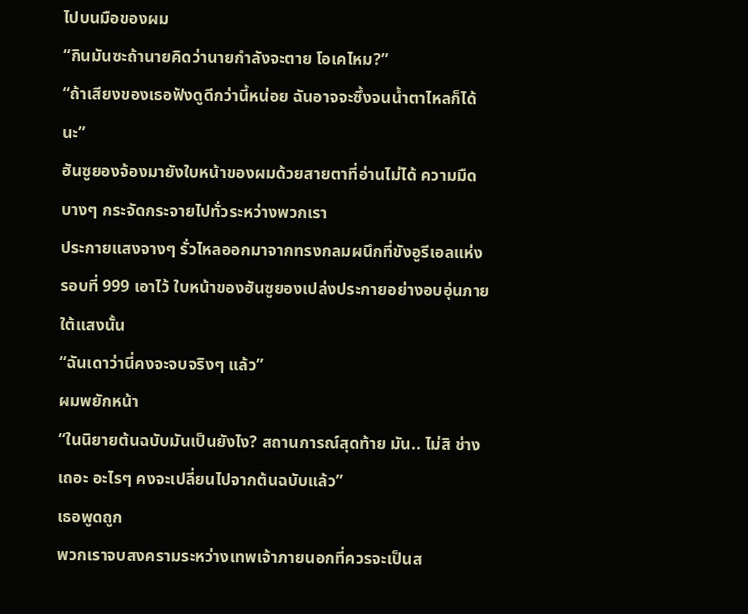ไปบนมือของผม
“กินมันซะถ้านายคิดว่านายกำลังจะตาย โอเคไหม?”
“ถ้าเสียงของเธอฟังดูดีกว่านี้หน่อย ฉันอาจจะซึ้งจนนํ้าตาไหลก็ได้
นะ”
ฮันซูยองจ้องมายังใบหน้าของผมด้วยสายตาที่อ่านไม่ได้ ความมืด
บางๆ กระจัดกระจายไปทั่วระหว่างพวกเรา
ประกายแสงจางๆ รั่วไหลออกมาจากทรงกลมผนึกที่ขังอูรีเอลแห่ง
รอบที่ 999 เอาไว้ ใบหน้าของฮันซูยองเปล่งประกายอย่างอบอุ่นภาย
ใต้แสงนั้น
“ฉันเดาว่านี่คงจะจบจริงๆ แล้ว”
ผมพยักหน้า
“ในนิยายต้นฉบับมันเป็นยังไง? สถานการณ์สุดท้าย มัน.. ไม่สิ ช่าง
เถอะ อะไรๆ คงจะเปลี่ยนไปจากต้นฉบับแล้ว”
เธอพูดถูก
พวกเราจบสงครามระหว่างเทพเจ้าภายนอกที่ควรจะเป็นส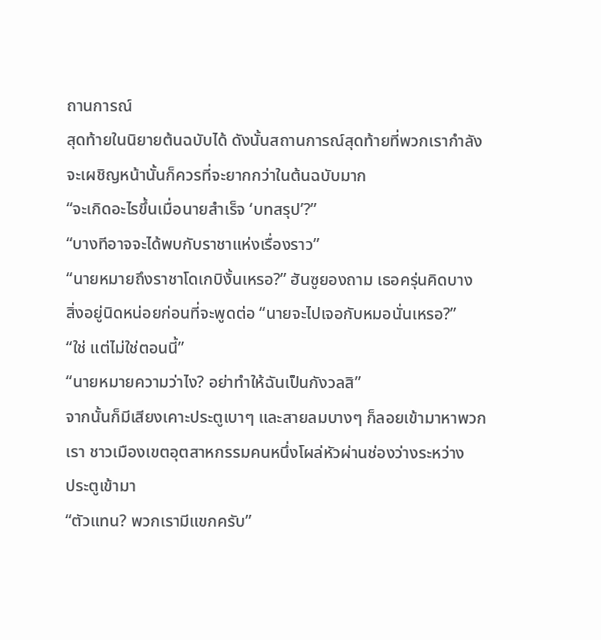ถานการณ์
สุดท้ายในนิยายต้นฉบับได้ ดังนั้นสถานการณ์สุดท้ายที่พวกเรากำลัง
จะเผชิญหน้านั้นก็ควรที่จะยากกว่าในต้นฉบับมาก
“จะเกิดอะไรขึ้นเมื่อนายสำเร็จ ‘บทสรุป’?”
“บางทีอาจจะได้พบกับราชาแห่งเรื่องราว”
“นายหมายถึงราชาโดเกบิงั้นเหรอ?” ฮันซูยองถาม เธอครุ่นคิดบาง
สิ่งอยู่นิดหน่อยก่อนที่จะพูดต่อ “นายจะไปเจอกับหมอนั่นเหรอ?”
“ใช่ แต่ไม่ใช่ตอนนี้”
“นายหมายความว่าไง? อย่าทำให้ฉันเป็นกังวลสิ”
จากนั้นก็มีเสียงเคาะประตูเบาๆ และสายลมบางๆ ก็ลอยเข้ามาหาพวก
เรา ชาวเมืองเขตอุตสาหกรรมคนหนึ่งโผล่หัวผ่านช่องว่างระหว่าง
ประตูเข้ามา
“ตัวแทน? พวกเรามีแขกครับ”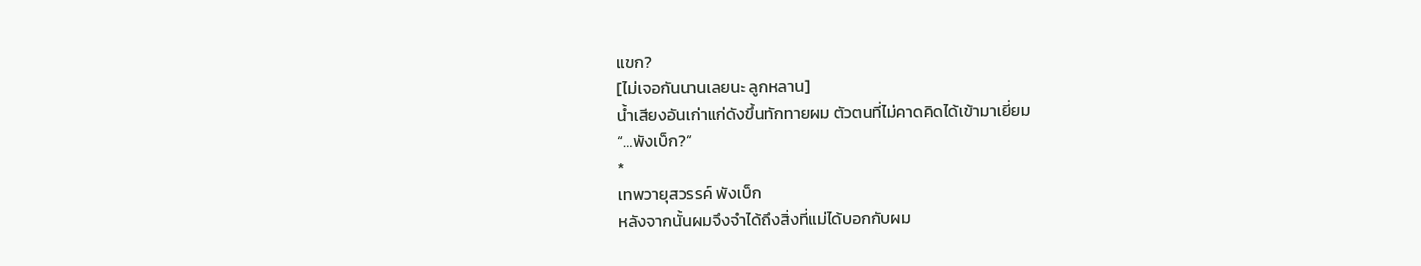แขก?
[ไม่เจอกันนานเลยนะ ลูกหลาน]
นํ้าเสียงอันเก่าแก่ดังขึ้นทักทายผม ตัวตนที่ไม่คาดคิดได้เข้ามาเยี่ยม
“…พังเบ็ก?”
*
เทพวายุสวรรค์ พังเบ็ก
หลังจากนั้นผมจึงจำได้ถึงสิ่งที่แม่ได้บอกกับผม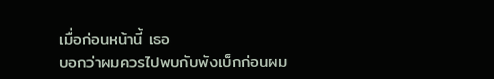เมื่อก่อนหน้านี้ เธอ
บอกว่าผมควรไปพบกับพังเบ็กก่อนผม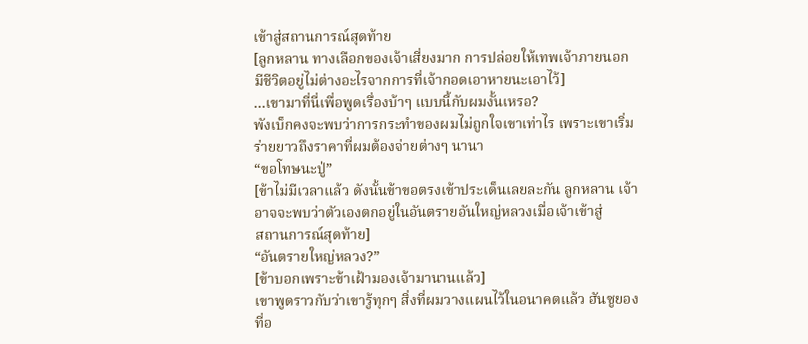เข้าสู่สถานการณ์สุดท้าย
[ลูกหลาน ทางเลือกของเจ้าเสี่ยงมาก การปล่อยให้เทพเจ้าภายนอก
มีชีวิตอยู่ไม่ต่างอะไรจากการที่เจ้ากอดเอาหายนะเอาไว้]
…เขามาที่นี่เพื่อพูดเรื่องบ้าๆ แบบนี้กับผมงั้นเหรอ?
พังเบ็กคงจะพบว่าการกระทำของผมไม่ถูกใจเขาเท่าไร เพราะเขาเริ่ม
ร่ายยาวถึงราคาที่ผมต้องจ่ายต่างๆ นานา
“ขอโทษนะปู่”
[ข้าไม่มีเวลาแล้ว ดังนั้นข้าขอตรงเข้าประเด็นเลยละกัน ลูกหลาน เจ้า
อาจจะพบว่าตัวเองตกอยู่ในอันตรายอันใหญ่หลวงเมื่อเจ้าเข้าสู่
สถานการณ์สุดท้าย]
“อันตรายใหญ่หลวง?”
[ข้าบอกเพราะข้าเฝ้ามองเจ้ามานานแล้ว]
เขาพูดราวกับว่าเขารู้ทุกๆ สิ่งที่ผมวางแผนไว้ในอนาคตแล้ว ฮันซูยอง
ที่อ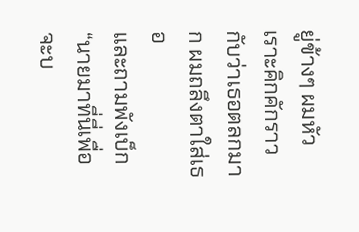ยู่ข้างๆ ผมหัวเราะคิกคักราวกับว่าเธอตลกมาก ผมถลึงตาใส่เธอ
และถามพังเบ็ก
“นายมาที่นี่เพื่อจะบ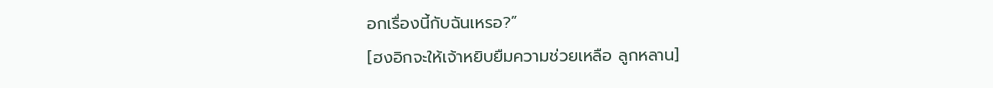อกเรื่องนี้กับฉันเหรอ?”
[ฮงอิกจะให้เจ้าหยิบยืมความช่วยเหลือ ลูกหลาน]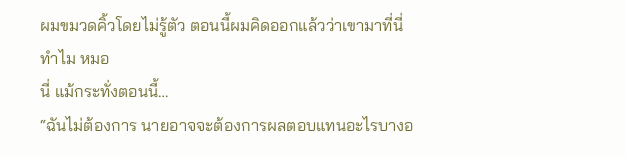ผมขมวดคิ้วโดยไม่รู้ตัว ตอนนี้ผมคิดออกแล้วว่าเขามาที่นี่ทำไม หมอ
นี่ แม้กระทั่งตอนนี้…
“ฉันไม่ต้องการ นายอาจจะต้องการผลตอบแทนอะไรบางอ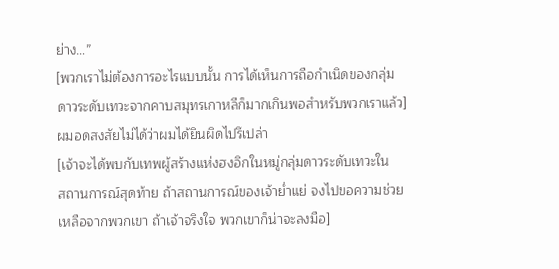ย่าง…”
[พวกเราไม่ต้องการอะไรแบบนั้น การได้เห็นการถือกำเนิดของกลุ่ม
ดาวระดับเทวะจากคาบสมุทรเกาหลีก็มากเกินพอสำหรับพวกเราแล้ว]
ผมอดสงสัยไม่ได้ว่าผมได้ยินผิดไปรึเปล่า
[เจ้าจะได้พบกับเทพผู้สร้างแห่งฮงอิกในหมู่กลุ่มดาวระดับเทวะใน
สถานการณ์สุดท้าย ถ้าสถานการณ์ของเจ้ายํ่าแย่ จงไปขอความช่วย
เหลือจากพวกเขา ถ้าเจ้าจริงใจ พวกเขาก็น่าจะลงมือ]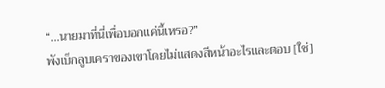“…นายมาที่นี่เพื่อบอกแค่นี้เหรอ?”
พังเบ็กลูบเคราของเขาโดยไม่แสดงสีหน้าอะไรและตอบ [ใช่]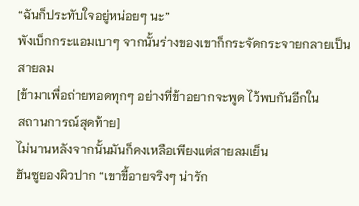“ฉันก็ประทับใจอยู่หน่อยๆ นะ”
พังเบ็กกระแอมเบาๆ จากนั้นร่างของเขาก็กระจัดกระจายกลายเป็น
สายลม
[ข้ามาเพื่อถ่ายทอดทุกๆ อย่างที่ข้าอยากจะพูด ไว้พบกันอีกใน
สถานการณ์สุดท้าย]
ไม่นานหลังจากนั้นมันก็คงเหลือเพียงแต่สายลมเย็น
ฮันซูยองผิวปาก “เขาขี้อายจริงๆ น่ารัก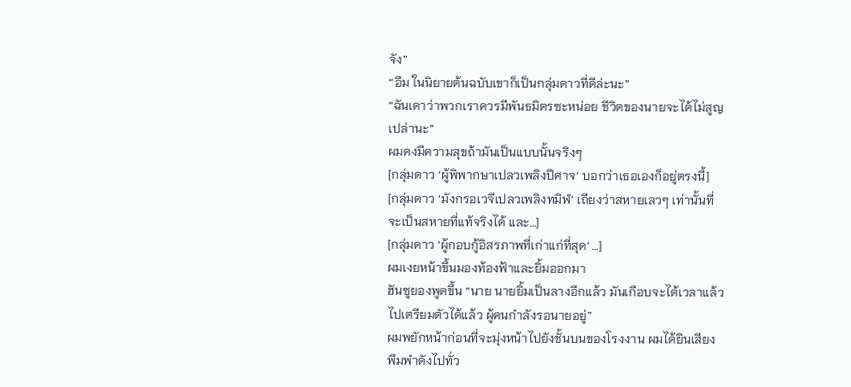จัง”
“อืม ในนิยายต้นฉบับเขาก็เป็นกลุ่มดาวที่ดีล่ะนะ”
“ฉันเดาว่าพวกเราควรมีพันธมิตรซะหน่อย ชีวิตของนายจะได้ไม่สูญ
เปล่านะ”
ผมคงมีความสุขถ้ามันเป็นแบบนั้นจริงๆ
[กลุ่มดาว ‘ผู้พิพากษาเปลวเพลิงปีศาจ‘ บอกว่าเธอเองก็อยู่ตรงนี้]
[กลุ่มดาว ‘มังกรอเวจีเปลวเพลิงทมิฬ‘ เถียงว่าสหายเลวๆ เท่านั้นที่
จะเป็นสหายที่แท้จริงได้ และ…]
[กลุ่มดาว ‘ผู้กอบกู้อิสรภาพที่เก่าแก่ที่สุด‘ …]
ผมเงยหน้าขึ้นมองท้องฟ้าและยิ้มออกมา
ฮันซูยองพูดขึ้น “นาย นายยิ้มเป็นลางอีกแล้ว มันเกือบจะได้เวลาแล้ว
ไปเตรียมตัวได้แล้ว ผู้คนกำลังรอนายอยู่”
ผมพยักหน้าก่อนที่จะมุ่งหน้าไปยังชั้นบนของโรงงาน ผมได้ยินเสียง
พึมพำดังไปทั่ว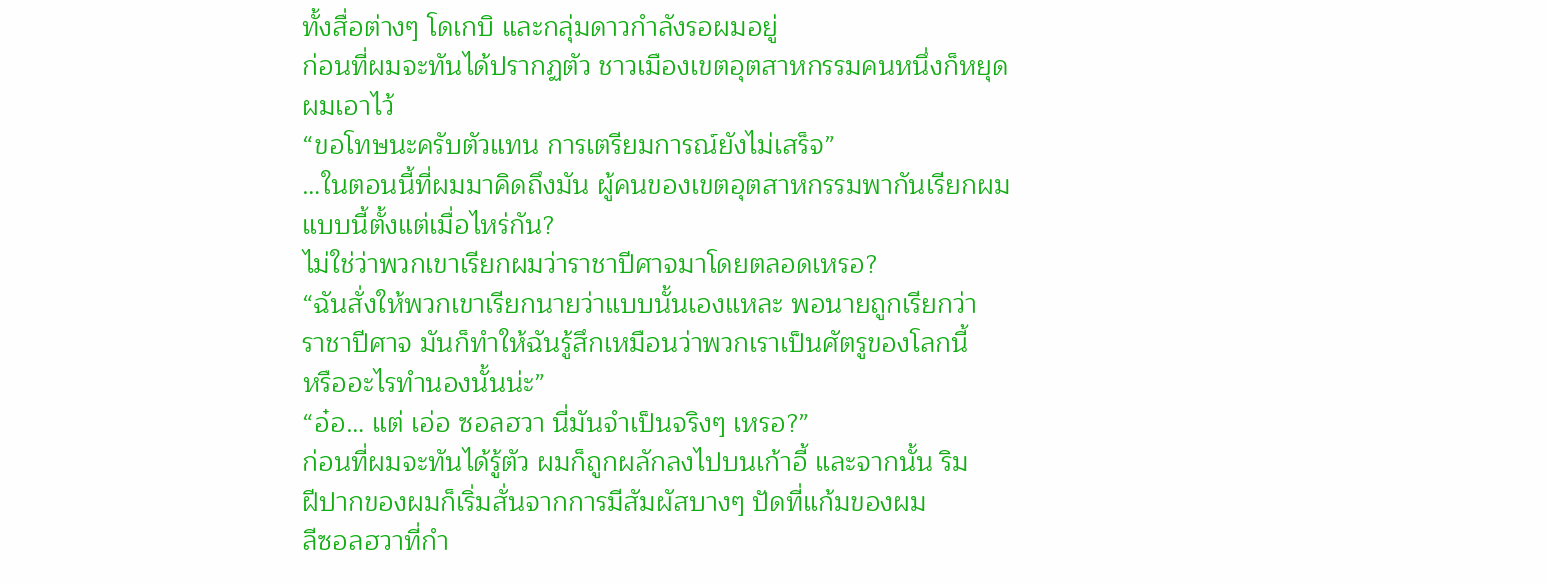ทั้งสื่อต่างๆ โดเกบิ และกลุ่มดาวกำลังรอผมอยู่
ก่อนที่ผมจะทันได้ปรากฏตัว ชาวเมืองเขตอุตสาหกรรมคนหนึ่งก็หยุด
ผมเอาไว้
“ขอโทษนะครับตัวแทน การเตรียมการณ์ยังไม่เสร็จ”
…ในตอนนี้ที่ผมมาคิดถึงมัน ผู้คนของเขตอุตสาหกรรมพากันเรียกผม
แบบนี้ตั้งแต่เมื่อไหร่กัน?
ไม่ใช่ว่าพวกเขาเรียกผมว่าราชาปีศาจมาโดยตลอดเหรอ?
“ฉันสั่งให้พวกเขาเรียกนายว่าแบบนั้นเองแหละ พอนายถูกเรียกว่า
ราชาปีศาจ มันก็ทำให้ฉันรู้สึกเหมือนว่าพวกเราเป็นศัตรูของโลกนี้
หรืออะไรทำนองนั้นน่ะ”
“อ๋อ… แต่ เอ่อ ซอลฮวา นี่มันจำเป็นจริงๆ เหรอ?”
ก่อนที่ผมจะทันได้รู้ตัว ผมก็ถูกผลักลงไปบนเก้าอี้ และจากนั้น ริม
ฝีปากของผมก็เริ่มสั่นจากการมีสัมผัสบางๆ ปัดที่แก้มของผม
ลีซอลฮวาที่กำ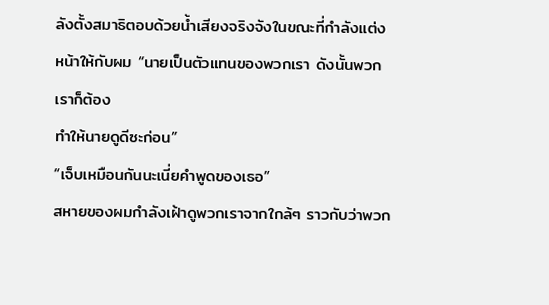ลังตั้งสมาธิตอบด้วยนํ้าเสียงจริงจังในขณะที่กำลังแต่ง
หน้าให้กับผม “นายเป็นตัวแทนของพวกเรา ดังนั้นพวกเราก็ต้อง
ทำให้นายดูดีซะก่อน”
“เจ็บเหมือนกันนะเนี่ยคำพูดของเธอ”
สหายของผมกำลังเฝ้าดูพวกเราจากใกล้ๆ ราวกับว่าพวก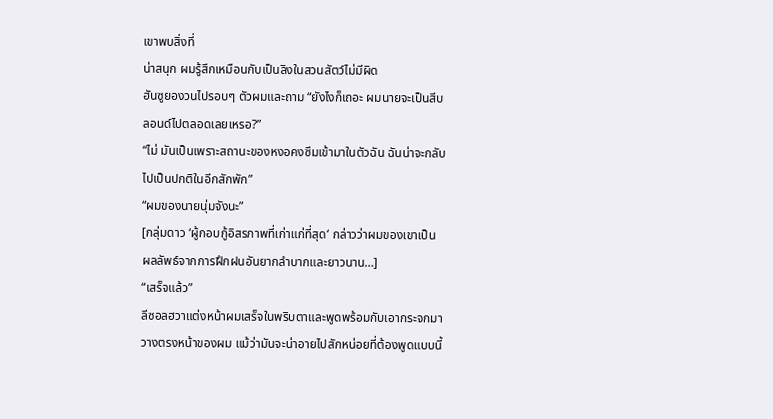เขาพบสิ่งที่
น่าสนุก ผมรู้สึกเหมือนกับเป็นลิงในสวนสัตว์ไม่มีผิด
ฮันซูยองวนไปรอบๆ ตัวผมและถาม “ยังไงก็เถอะ ผมนายจะเป็นสีบ
ลอนด์ไปตลอดเลยเหรอ?”
“ไม่ มันเป็นเพราะสถานะของหงอคงซึมเข้ามาในตัวฉัน ฉันน่าจะกลับ
ไปเป็นปกติในอีกสักพัก”
“ผมของนายนุ่มจังนะ”
[กลุ่มดาว ‘ผู้กอบกู้อิสรภาพที่เก่าแก่ที่สุด‘ กล่าวว่าผมของเขาเป็น
ผลลัพธ์จากการฝึกฝนอันยากลำบากและยาวนาน…]
“เสร็จแล้ว”
ลีซอลฮวาแต่งหน้าผมเสร็จในพริบตาและพูดพร้อมกับเอากระจกมา
วางตรงหน้าของผม แม้ว่ามันจะน่าอายไปสักหน่อยที่ต้องพูดแบบนี้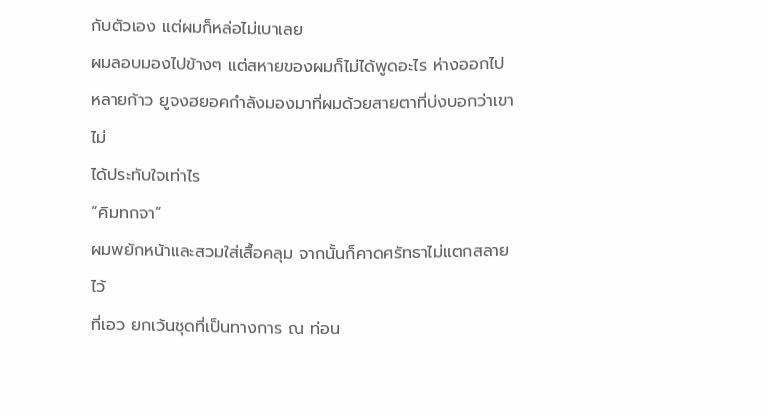กับตัวเอง แต่ผมก็หล่อไม่เบาเลย
ผมลอบมองไปข้างๆ แต่สหายของผมก็ไม่ได้พูดอะไร ห่างออกไป
หลายก้าว ยูจงฮยอคกำลังมองมาที่ผมด้วยสายตาที่บ่งบอกว่าเขาไม่
ได้ประทับใจเท่าไร
“คิมทกจา”
ผมพยักหน้าและสวมใส่เสื้อคลุม จากนั้นก็คาดศรัทธาไม่แตกสลายไว้
ที่เอว ยกเว้นชุดที่เป็นทางการ ณ ท่อน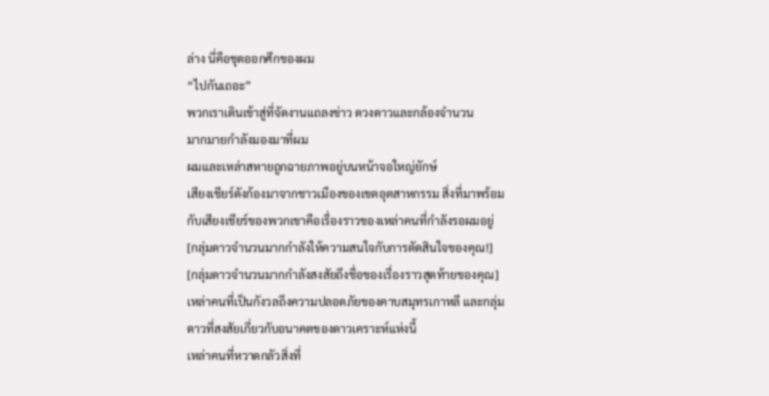ล่าง นี่คือชุดออกศึกของผม
“ไปกันเถอะ”
พวกเราเดินเข้าสู่ที่จัดงานแถลงข่าว ดวงดาวและกล้องจำนวน
มากมายกำลังมองมาที่ผม
ผมและเหล่าสหายถูกฉายภาพอยู่บนหน้าจอใหญ่ยักษ์
เสียงเชียร์ดังก้องมาจากชาวเมืองของเขตอุตสาหกรรม สิ่งที่มาพร้อม
กับเสียงเชียร์ของพวกเขาคือเรื่องราวของเหล่าคนที่กำลังรอผมอยู่
[กลุ่มดาวจำนวนมากกำลังให้ความสนใจกับการตัดสินใจของคุณ!]
[กลุ่มดาวจำนวนมากกำลังสงสัยถึงชื่อของเรื่องราวสุดท้ายของคุณ]
เหล่าคนที่เป็นกังวลถึงความปลอดภัยของคาบสมุทรเกาหลี และกลุ่ม
ดาวที่สงสัยเกี่ยวกับอนาคตของดาวเคราะห์แห่งนี้
เหล่าคนที่หวาดกลัวสิ่งที่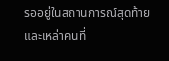รออยู่ในสถานการณ์สุดท้าย และเหล่าคนที่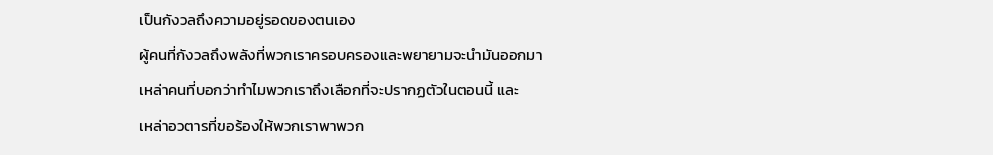เป็นกังวลถึงความอยู่รอดของตนเอง
ผู้คนที่กังวลถึงพลังที่พวกเราครอบครองและพยายามจะนำมันออกมา
เหล่าคนที่บอกว่าทำไมพวกเราถึงเลือกที่จะปรากฏตัวในตอนนี้ และ
เหล่าอวตารที่ขอร้องให้พวกเราพาพวก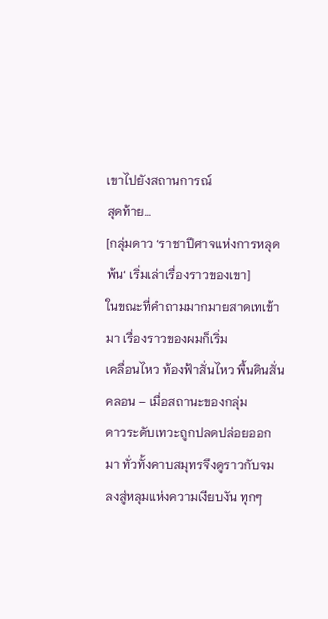เขาไปยังสถานการณ์
สุดท้าย…
[กลุ่มดาว ‘ราชาปีศาจแห่งการหลุดพ้น‘ เริ่มเล่าเรื่องราวของเขา]
ในขณะที่คำถามมากมายสาดเทเข้ามา เรื่องราวของผมก็เริ่ม
เคลื่อนไหว ท้องฟ้าสั่นไหว พื้นดินสั่นคลอน – เมื่อสถานะของกลุ่ม
ดาวระดับเทวะถูกปลดปล่อยออกมา ทั่วทั้งคาบสมุทรจึงดูราวกับจม
ลงสู่หลุมแห่งความเงียบงัน ทุกๆ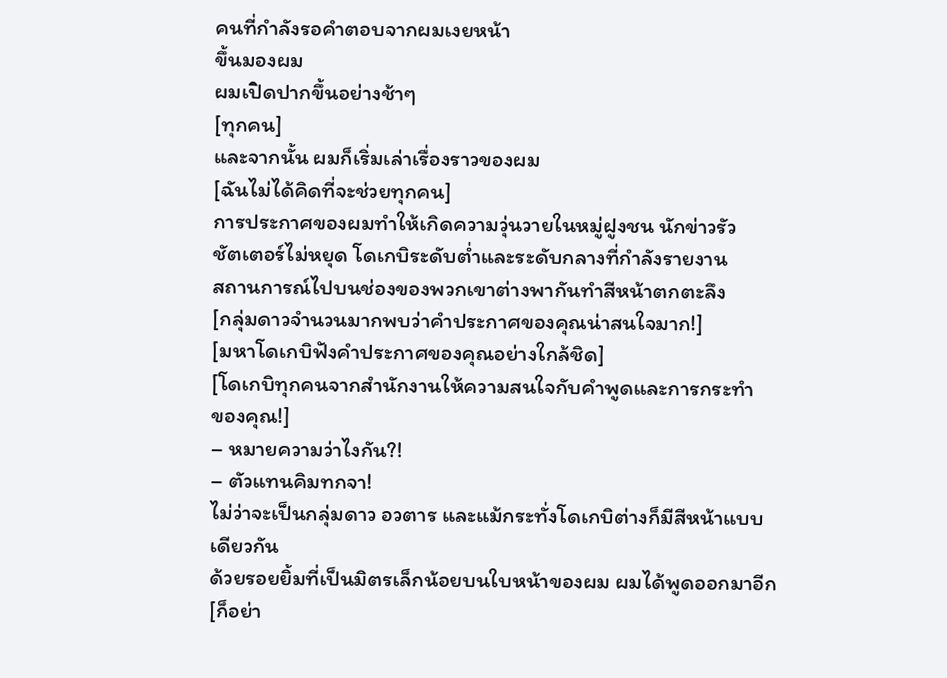คนที่กำลังรอคำตอบจากผมเงยหน้า
ขึ้นมองผม
ผมเปิดปากขึ้นอย่างช้าๆ
[ทุกคน]
และจากนั้น ผมก็เริ่มเล่าเรื่องราวของผม
[ฉันไม่ได้คิดที่จะช่วยทุกคน]
การประกาศของผมทำให้เกิดความวุ่นวายในหมู่ฝูงชน นักข่าวรัว
ชัตเตอร์ไม่หยุด โดเกบิระดับตํ่าและระดับกลางที่กำลังรายงาน
สถานการณ์ไปบนช่องของพวกเขาต่างพากันทำสีหน้าตกตะลึง
[กลุ่มดาวจำนวนมากพบว่าคำประกาศของคุณน่าสนใจมาก!]
[มหาโดเกบิฟังคำประกาศของคุณอย่างใกล้ชิด]
[โดเกบิทุกคนจากสำนักงานให้ความสนใจกับคำพูดและการกระทำ
ของคุณ!]
– หมายความว่าไงกัน?!
– ตัวแทนคิมทกจา!
ไม่ว่าจะเป็นกลุ่มดาว อวตาร และแม้กระทั่งโดเกบิต่างก็มีสีหน้าแบบ
เดียวกัน
ด้วยรอยยิ้มที่เป็นมิตรเล็กน้อยบนใบหน้าของผม ผมได้พูดออกมาอีก
[ก็อย่า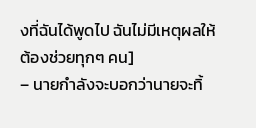งที่ฉันได้พูดไป ฉันไม่มีเหตุผลให้ต้องช่วยทุกๆ คน]
– นายกำลังจะบอกว่านายจะทิ้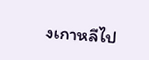งเกาหลีไป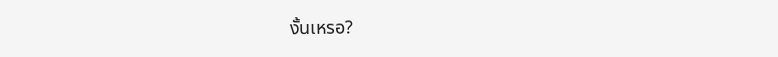งั้นเหรอ?